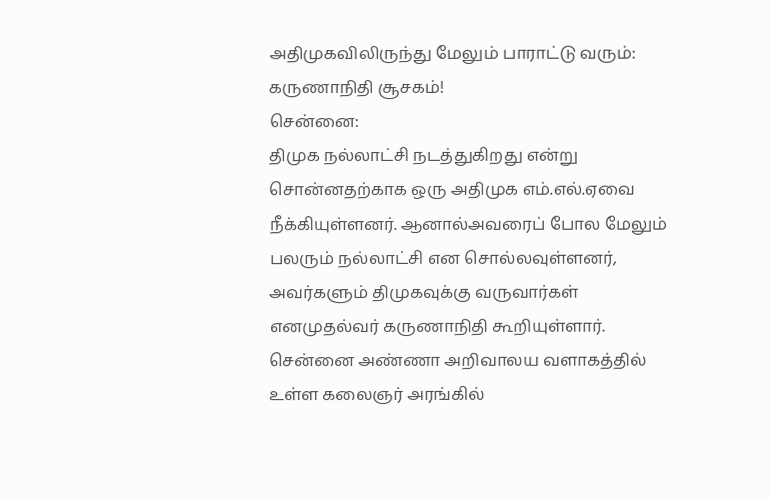அதிமுகவிலிருந்து மேலும் பாராட்டு வரும்: கருணாநிதி சூசகம்!
சென்னை:
திமுக நல்லாட்சி நடத்துகிறது என்று சொன்னதற்காக ஒரு அதிமுக எம்.எல்.ஏவை நீக்கியுள்ளனர். ஆனால்அவரைப் போல மேலும் பலரும் நல்லாட்சி என சொல்லவுள்ளனர், அவர்களும் திமுகவுக்கு வருவார்கள் எனமுதல்வர் கருணாநிதி கூறியுள்ளார்.
சென்னை அண்ணா அறிவாலய வளாகத்தில் உள்ள கலைஞர் அரங்கில்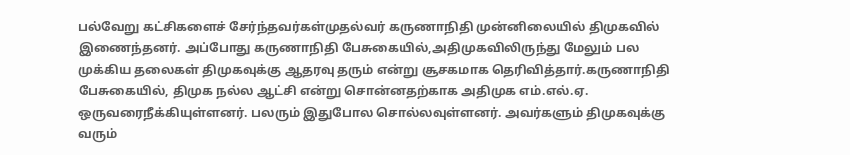பல்வேறு கட்சிகளைச் சேர்ந்தவர்கள்முதல்வர் கருணாநிதி முன்னிலையில் திமுகவில் இணைந்தனர். அப்போது கருணாநிதி பேசுகையில்,அதிமுகவிலிருந்து மேலும் பல முக்கிய தலைகள் திமுகவுக்கு ஆதரவு தரும் என்று சூசகமாக தெரிவித்தார்.கருணாநிதி பேசுகையில், திமுக நல்ல ஆட்சி என்று சொன்னதற்காக அதிமுக எம்.எல்.ஏ. ஒருவரைநீக்கியுள்ளனர். பலரும் இதுபோல சொல்லவுள்ளனர். அவர்களும் திமுகவுக்கு வரும்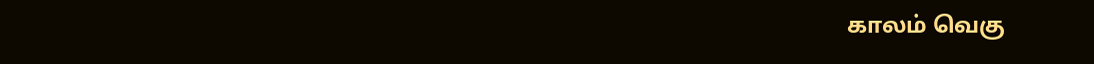காலம் வெகு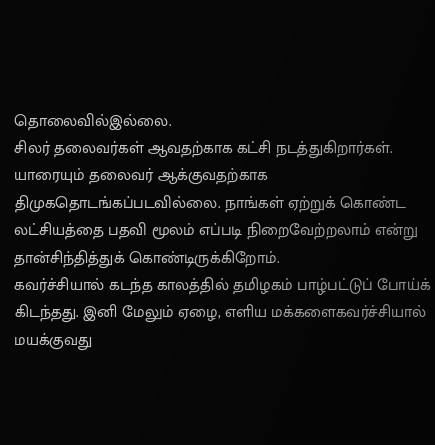தொலைவில்இல்லை.
சிலர் தலைவர்கள் ஆவதற்காக கட்சி நடத்துகிறார்கள். யாரையும் தலைவர் ஆக்குவதற்காக திமுகதொடங்கப்படவில்லை. நாங்கள் ஏற்றுக் கொண்ட லட்சியத்தை பதவி மூலம் எப்படி நிறைவேற்றலாம் என்று தான்சிந்தித்துக் கொண்டிருக்கிறோம்.
கவர்ச்சியால் கடந்த காலத்தில் தமிழகம் பாழ்பட்டுப் போய்க் கிடந்தது. இனி மேலும் ஏழை, எளிய மக்களைகவர்ச்சியால் மயக்குவது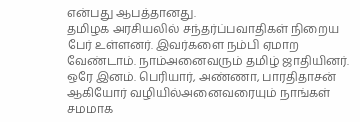என்பது ஆபத்தானது.
தமிழக அரசியலில் சந்தர்ப்பவாதிகள் நிறைய பேர் உள்ளனர். இவர்களை நம்பி ஏமாற வேண்டாம். நாம்அனைவரும் தமிழ் ஜாதியினர். ஒரே இனம். பெரியார், அண்ணா, பாரதிதாசன் ஆகியோர் வழியில்அனைவரையும் நாங்கள் சமமாக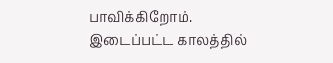பாவிக்கிறோம்.
இடைப்பட்ட காலத்தில்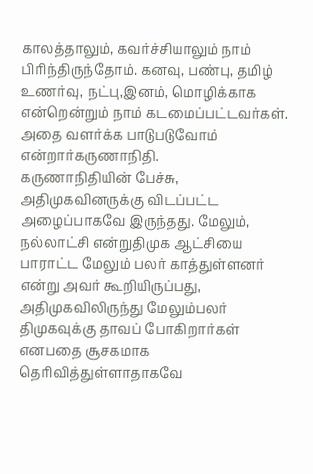காலத்தாலும், கவர்ச்சியாலும் நாம் பிரிந்திருந்தோம். கனவு, பண்பு, தமிழ் உணர்வு, நட்பு,இனம், மொழிக்காக என்றென்றும் நாம் கடமைப்பட்டவர்கள். அதை வளர்க்க பாடுபடுவோம் என்றார்கருணாநிதி.
கருணாநிதியின் பேச்சு, அதிமுகவினருக்கு விடப்பட்ட அழைப்பாகவே இருந்தது. மேலும், நல்லாட்சி என்றுதிமுக ஆட்சியை பாராட்ட மேலும் பலர் காத்துள்ளனர் என்று அவர் கூறியிருப்பது, அதிமுகவிலிருந்து மேலும்பலர் திமுகவுக்கு தாவப் போகிறார்கள் எனபதை சூசகமாக தெரிவித்துள்ளாதாகவே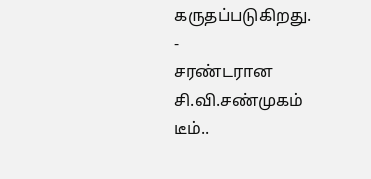கருதப்படுகிறது.
-
சரண்டரான சி.வி.சண்முகம் டீம்..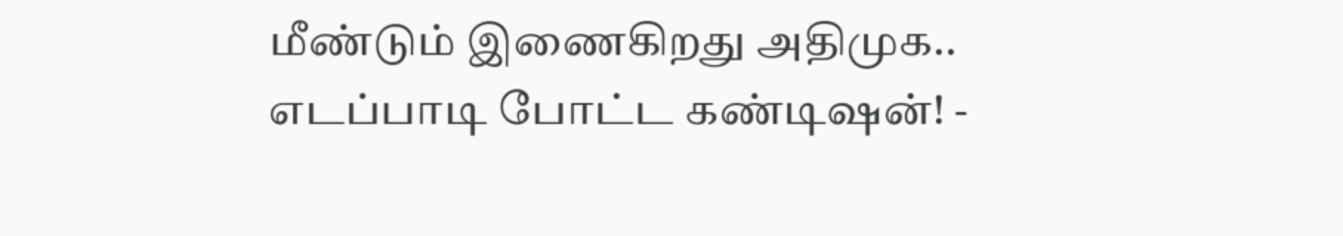மீண்டும் இணைகிறது அதிமுக.. எடப்பாடி போட்ட கண்டிஷன்! -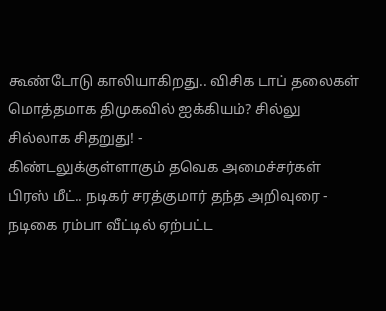கூண்டோடு காலியாகிறது.. விசிக டாப் தலைகள் மொத்தமாக திமுகவில் ஐக்கியம்? சில்லு சில்லாக சிதறுது! -
கிண்டலுக்குள்ளாகும் தவெக அமைச்சர்கள் பிரஸ் மீட்.. நடிகர் சரத்குமார் தந்த அறிவுரை -
நடிகை ரம்பா வீட்டில் ஏற்பட்ட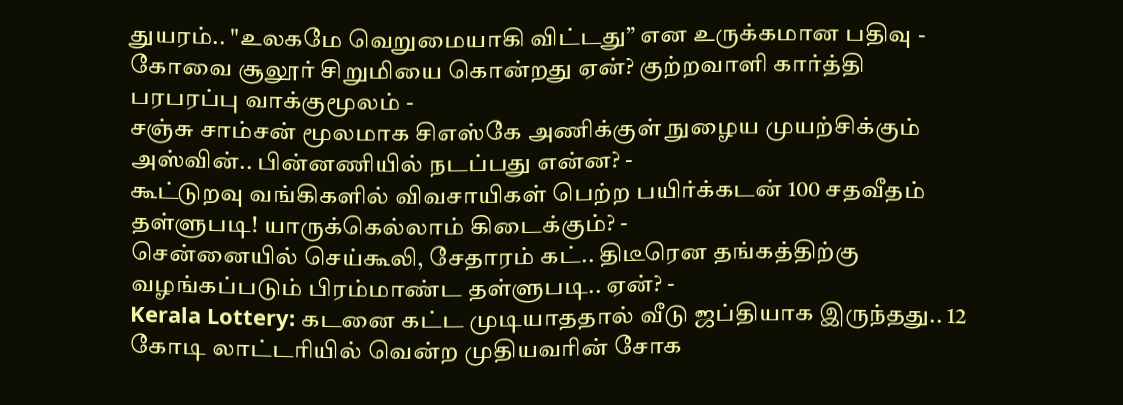துயரம்.. "உலகமே வெறுமையாகி விட்டது” என உருக்கமான பதிவு -
கோவை சூலூர் சிறுமியை கொன்றது ஏன்? குற்றவாளி கார்த்தி பரபரப்பு வாக்குமூலம் -
சஞ்சு சாம்சன் மூலமாக சிஎஸ்கே அணிக்குள் நுழைய முயற்சிக்கும் அஸ்வின்.. பின்னணியில் நடப்பது என்ன? -
கூட்டுறவு வங்கிகளில் விவசாயிகள் பெற்ற பயிர்க்கடன் 100 சதவீதம் தள்ளுபடி! யாருக்கெல்லாம் கிடைக்கும்? -
சென்னையில் செய்கூலி, சேதாரம் கட்.. திடீரென தங்கத்திற்கு வழங்கப்படும் பிரம்மாண்ட தள்ளுபடி.. ஏன்? -
Kerala Lottery: கடனை கட்ட முடியாததால் வீடு ஜப்தியாக இருந்தது.. 12 கோடி லாட்டரியில் வென்ற முதியவரின் சோக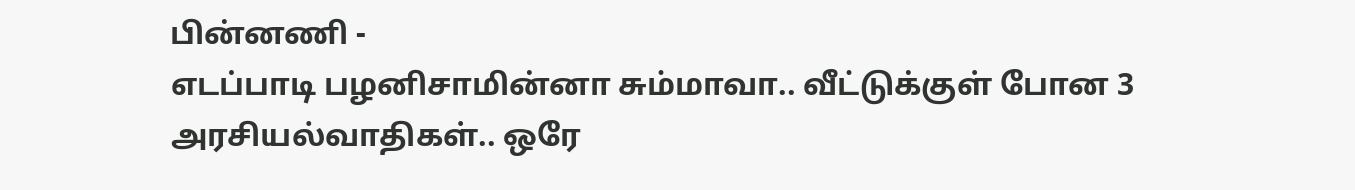பின்னணி -
எடப்பாடி பழனிசாமின்னா சும்மாவா.. வீட்டுக்குள் போன 3 அரசியல்வாதிகள்.. ஒரே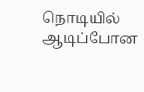நொடியில் ஆடிப்போன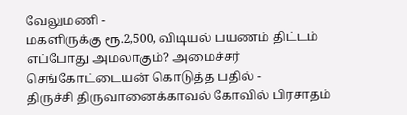வேலுமணி -
மகளிருக்கு ரூ.2,500, விடியல் பயணம் திட்டம் எப்போது அமலாகும்? அமைச்சர் செங்கோட்டையன் கொடுத்த பதில் -
திருச்சி திருவானைக்காவல் கோவில் பிரசாதம்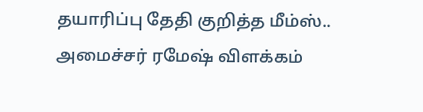தயாரிப்பு தேதி குறித்த மீம்ஸ்.. அமைச்சர் ரமேஷ் விளக்கம்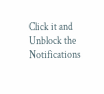Click it and Unblock the Notifications